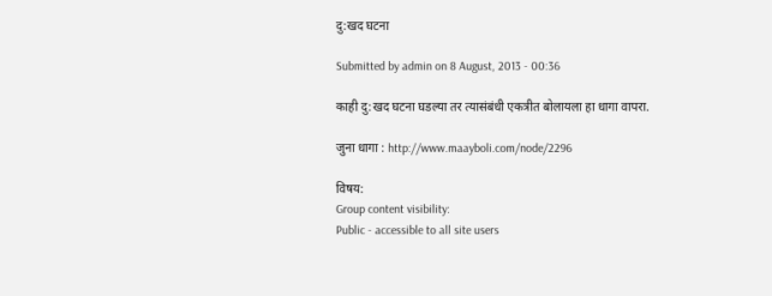दु:खद घटना

Submitted by admin on 8 August, 2013 - 00:36

काही दु:खद घटना घडल्या तर त्यासंबंधी एकत्रीत बोलायला हा धागा वापरा.

जुना धागा : http://www.maayboli.com/node/2296

विषय:
Group content visibility:
Public - accessible to all site users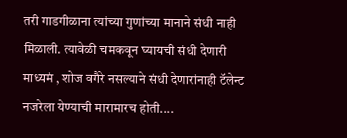तरी गाडगीळाना त्यांच्या गुणांच्या मानाने संधी नाही मिळाली. त्यावेळी चमकवून घ्यायची संधी देणारी माध्यमं , शोज वगैरे नसल्याने संधी देणारांनाही टॅलेन्ट नजरेला येण्याची मारामारच होती....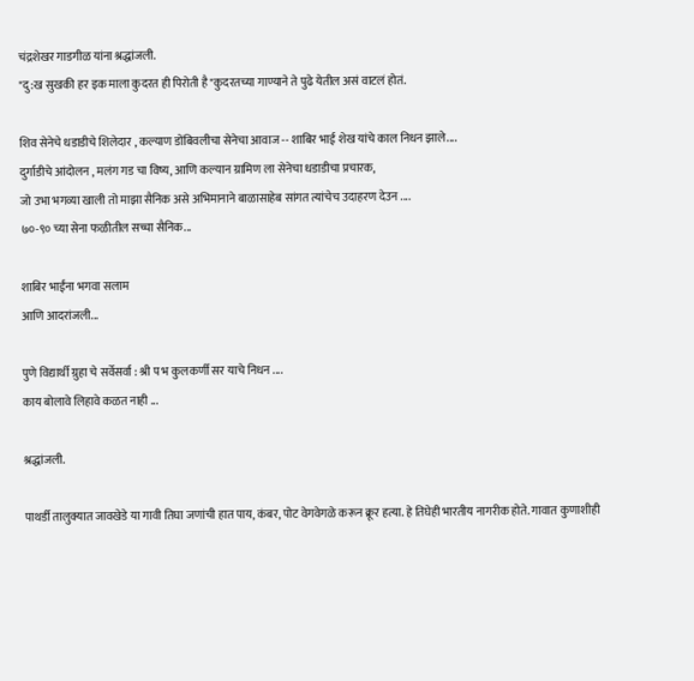चंद्रशेखर गाडगीळ यांना श्रद्धांजली.
"दु:ख सुखकी हर इक माला कुदरत ही पिरोती है"कुदरतच्या गाण्याने ते पुढे येतील असं वाटलं होतं.

शिव सेनेचे धडाडीचे शिलेदार , कल्याण डोंबिवलीचा सेनेचा आवाज -- शाबिर भाई शेख यांचे काल निधन झाले....
दुर्गाडीचे आंदोलन , मलंग गड चा विष्य, आणि कल्यान ग्रामिण ला सेनेचा धडाडीचा प्रचारक,
जो उभा भगव्या खाली तो माझा सैनिक असे अभिमानाने बाळासाहेब सांगत त्यांचेच उदाहरण देउन ....
७०-९० च्या सेना फळीतील सच्चा सैनिक...

शाबिर भाईंना भगवा सलाम
आणि आदरांजली...

पुणे विद्यार्थी ग्रुहा चे सर्वेसर्वा : श्री प भ कुलकर्णी सर याचे निधन ....
काय बोलावे लिहावे कळत नाही ...

श्रद्धांजली.

पाथर्डी तालुक्यात जावखेडे या गावी तिघा जणांची हात पाय, कंबर, पोट वेगवेगळे करून क्रूर हत्या. हे तिघेही भारतीय नागरीक होते. गावात कुणाशीही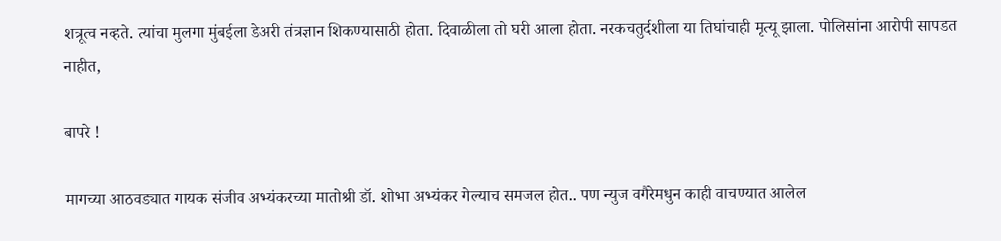शत्रूत्व नव्हते. त्यांचा मुलगा मुंबईला डेअरी तंत्रज्ञान शिकण्यासाठी होता. दिवाळीला तो घरी आला होता. नरकचतुर्दशीला या तिघांचाही मृत्यू झाला. पोलिसांना आरोपी सापडत नाहीत,

बापरे !

मागच्या आठवड्यात गायक संजीव अभ्यंकरच्या मातोश्री डॉ. शोभा अभ्यंकर गेल्याच समजल होत.. पण न्युज वगैरेमधुन काही वाचण्यात आलेल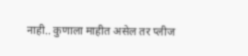नाही.. कुणाला माहीत असेल तर प्लीज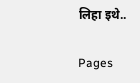लिहा इथे..

Pages